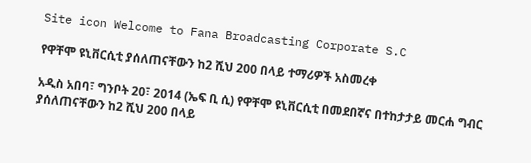Site icon Welcome to Fana Broadcasting Corporate S.C

የዋቸሞ ዩኒቨርሲቲ ያሰለጠናቸውን ከ2 ሺህ 200 በላይ ተማሪዎች አስመረቀ

አዲስ አበባ፣ ግንቦት 20፣ 2014 (ኤፍ ቢ ሲ) የዋቸሞ ዩኒቨርሲቲ በመደበኛና በተከታታይ መርሐ ግብር ያሰለጠናቸውን ከ2 ሺህ 200 በላይ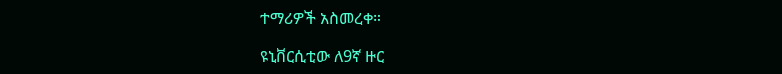ተማሪዎች አስመረቀ።

ዩኒቨርሲቲው ለ9ኛ ዙር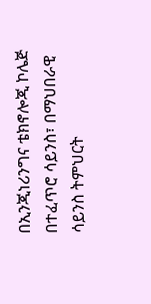በኢንጂነሪንግና ቴክኖሎጂ ኮሌጅ በተፈጥሮ ሳይንስ፣ በማህበራዊ ሳይንስ ትምህርት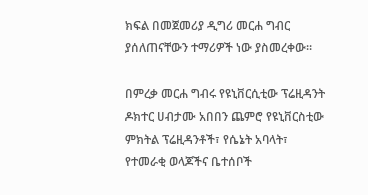ክፍል በመጀመሪያ ዲግሪ መርሐ ግብር ያሰለጠናቸውን ተማሪዎች ነው ያስመረቀው።

በምረቃ መርሐ ግብሩ የዩኒቨርሲቲው ፕሬዚዳንት ዶክተር ሀብታሙ አበበን ጨምሮ የዩኒቨርስቲው ምክትል ፕሬዚዳንቶች፣ የሴኔት አባላት፣ የተመራቂ ወላጆችና ቤተሰቦች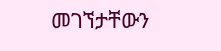መገኘታቸውን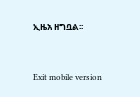ኢዜአ ዘግቧል፡፡



Exit mobile version